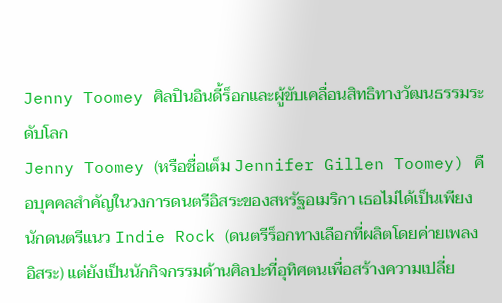Jenny Toomey ศิลปินอินดี้ร็อกและผู้ขับเคลื่อนสิทธิทางวัฒนธรรมระดับโลก
Jenny Toomey (หรือชื่อเต็ม Jennifer Gillen Toomey) คือบุคคลสำคัญในวงการดนตรีอิสระของสหรัฐอเมริกา เธอไม่ได้เป็นเพียงนักดนตรีแนว Indie Rock (ดนตรีร็อกทางเลือกที่ผลิตโดยค่ายเพลงอิสระ) แต่ยังเป็นนักกิจกรรมด้านศิลปะที่อุทิศตนเพื่อสร้างความเปลี่ย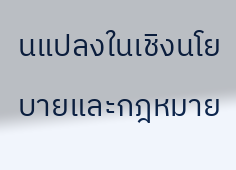นแปลงในเชิงนโยบายและกฎหมาย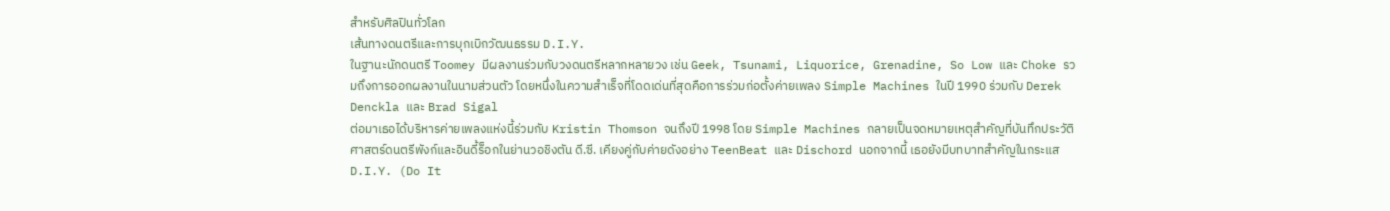สำหรับศิลปินทั่วโลก
เส้นทางดนตรีและการบุกเบิกวัฒนธรรม D.I.Y.
ในฐานะนักดนตรี Toomey มีผลงานร่วมกับวงดนตรีหลากหลายวง เช่น Geek, Tsunami, Liquorice, Grenadine, So Low และ Choke รวมถึงการออกผลงานในนามส่วนตัว โดยหนึ่งในความสำเร็จที่โดดเด่นที่สุดคือการร่วมก่อตั้งค่ายเพลง Simple Machines ในปี 1990 ร่วมกับ Derek Denckla และ Brad Sigal
ต่อมาเธอได้บริหารค่ายเพลงแห่งนี้ร่วมกับ Kristin Thomson จนถึงปี 1998 โดย Simple Machines กลายเป็นจดหมายเหตุสำคัญที่บันทึกประวัติศาสตร์ดนตรีพังก์และอินดี้ร็อกในย่านวอชิงตัน ดี.ซี. เคียงคู่กับค่ายดังอย่าง TeenBeat และ Dischord นอกจากนี้ เธอยังมีบทบาทสำคัญในกระแส D.I.Y. (Do It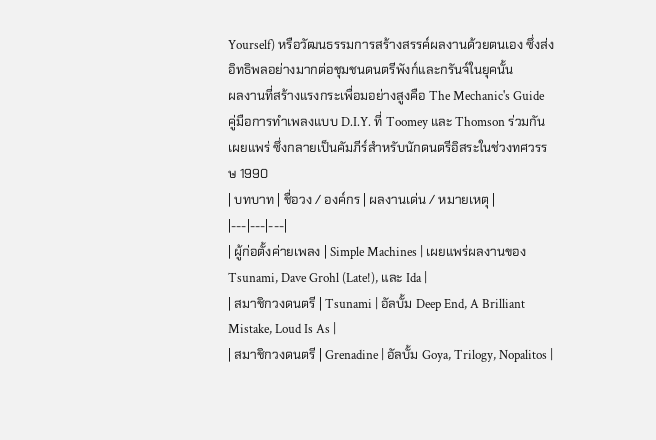Yourself) หรือวัฒนธรรมการสร้างสรรค์ผลงานด้วยตนเอง ซึ่งส่งอิทธิพลอย่างมากต่อชุมชนดนตรีพังก์และกรันจ์ในยุคนั้น
ผลงานที่สร้างแรงกระเพื่อมอย่างสูงคือ The Mechanic's Guide คู่มือการทำเพลงแบบ D.I.Y. ที่ Toomey และ Thomson ร่วมกันเผยแพร่ ซึ่งกลายเป็นคัมภีร์สำหรับนักดนตรีอิสระในช่วงทศวรรษ 1990
| บทบาท | ชื่อวง / องค์กร | ผลงานเด่น / หมายเหตุ |
|---|---|---|
| ผู้ก่อตั้งค่ายเพลง | Simple Machines | เผยแพร่ผลงานของ Tsunami, Dave Grohl (Late!), และ Ida |
| สมาชิกวงดนตรี | Tsunami | อัลบั้ม Deep End, A Brilliant Mistake, Loud Is As |
| สมาชิกวงดนตรี | Grenadine | อัลบั้ม Goya, Trilogy, Nopalitos |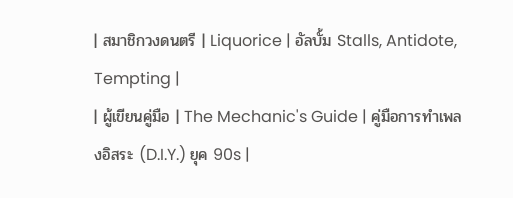| สมาชิกวงดนตรี | Liquorice | อัลบั้ม Stalls, Antidote, Tempting |
| ผู้เขียนคู่มือ | The Mechanic's Guide | คู่มือการทำเพลงอิสระ (D.I.Y.) ยุค 90s |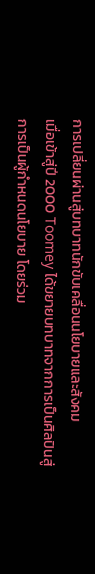การเปลี่ยนผ่านสู่บทบาทนักขับเคลื่อนนโยบายและสังคม
เมื่อเข้าสู่ปี 2000 Toomey ได้ขยายบทบาทจากการเป็นศิลปินสู่การเป็นผู้กำหนดนโยบาย โดยร่วม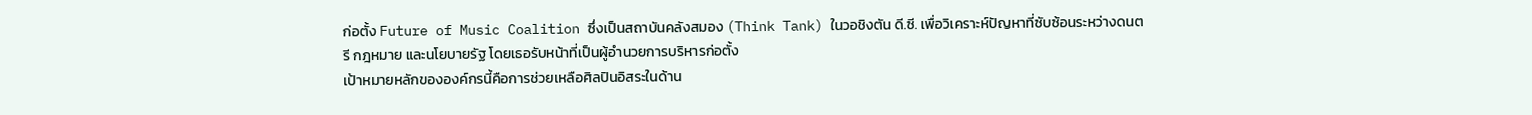ก่อตั้ง Future of Music Coalition ซึ่งเป็นสถาบันคลังสมอง (Think Tank) ในวอชิงตัน ดี.ซี. เพื่อวิเคราะห์ปัญหาที่ซับซ้อนระหว่างดนตรี กฎหมาย และนโยบายรัฐ โดยเธอรับหน้าที่เป็นผู้อำนวยการบริหารก่อตั้ง
เป้าหมายหลักขององค์กรนี้คือการช่วยเหลือศิลปินอิสระในด้าน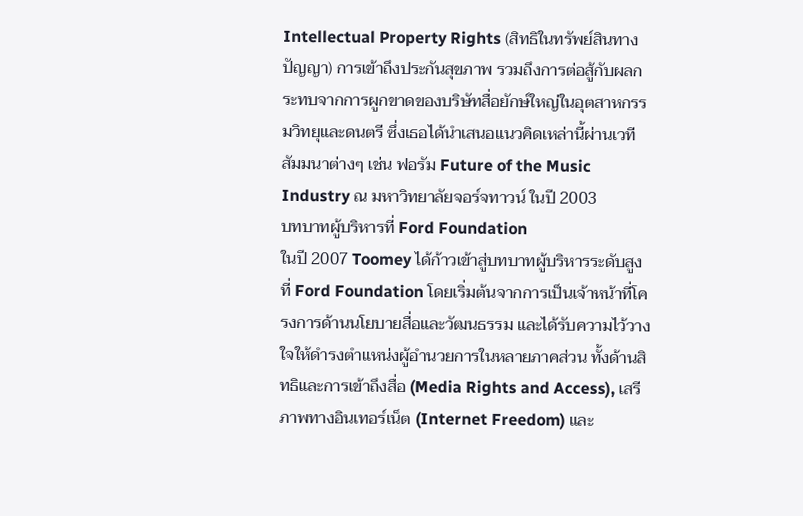Intellectual Property Rights (สิทธิในทรัพย์สินทางปัญญา) การเข้าถึงประกันสุขภาพ รวมถึงการต่อสู้กับผลกระทบจากการผูกขาดของบริษัทสื่อยักษ์ใหญ่ในอุตสาหกรรมวิทยุและดนตรี ซึ่งเธอได้นำเสนอแนวคิดเหล่านี้ผ่านเวทีสัมมนาต่างๆ เช่น ฟอรัม Future of the Music Industry ณ มหาวิทยาลัยจอร์จทาวน์ ในปี 2003
บทบาทผู้บริหารที่ Ford Foundation
ในปี 2007 Toomey ได้ก้าวเข้าสู่บทบาทผู้บริหารระดับสูงที่ Ford Foundation โดยเริ่มต้นจากการเป็นเจ้าหน้าที่โครงการด้านนโยบายสื่อและวัฒนธรรม และได้รับความไว้วางใจให้ดำรงตำแหน่งผู้อำนวยการในหลายภาคส่วน ทั้งด้านสิทธิและการเข้าถึงสื่อ (Media Rights and Access), เสรีภาพทางอินเทอร์เน็ต (Internet Freedom) และ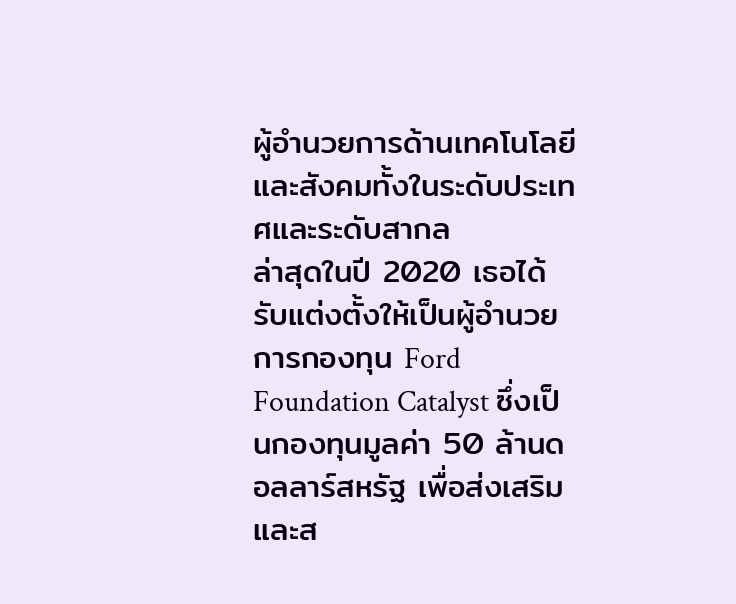ผู้อำนวยการด้านเทคโนโลยีและสังคมทั้งในระดับประเทศและระดับสากล
ล่าสุดในปี 2020 เธอได้รับแต่งตั้งให้เป็นผู้อำนวยการกองทุน Ford Foundation Catalyst ซึ่งเป็นกองทุนมูลค่า 50 ล้านดอลลาร์สหรัฐ เพื่อส่งเสริมและส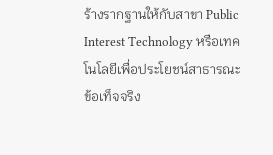ร้างรากฐานให้กับสาขา Public Interest Technology หรือเทคโนโลยีเพื่อประโยชน์สาธารณะ
ข้อเท็จจริง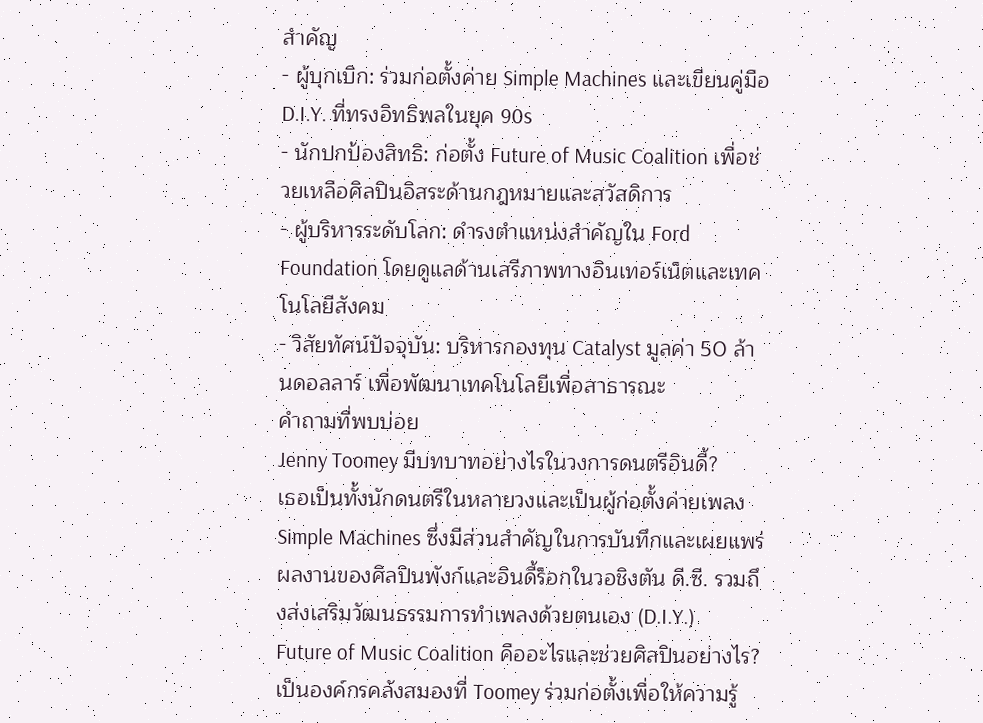สำคัญ
- ผู้บุกเบิก: ร่วมก่อตั้งค่าย Simple Machines และเขียนคู่มือ D.I.Y. ที่ทรงอิทธิพลในยุค 90s
- นักปกป้องสิทธิ: ก่อตั้ง Future of Music Coalition เพื่อช่วยเหลือศิลปินอิสระด้านกฎหมายและสวัสดิการ
- ผู้บริหารระดับโลก: ดำรงตำแหน่งสำคัญใน Ford Foundation โดยดูแลด้านเสรีภาพทางอินเทอร์เน็ตและเทคโนโลยีสังคม
- วิสัยทัศน์ปัจจุบัน: บริหารกองทุน Catalyst มูลค่า 50 ล้านดอลลาร์ เพื่อพัฒนาเทคโนโลยีเพื่อสาธารณะ
คำถามที่พบบ่อย
Jenny Toomey มีบทบาทอย่างไรในวงการดนตรีอินดี้?
เธอเป็นทั้งนักดนตรีในหลายวงและเป็นผู้ก่อตั้งค่ายเพลง Simple Machines ซึ่งมีส่วนสำคัญในการบันทึกและเผยแพร่ผลงานของศิลปินพังก์และอินดี้ร็อกในวอชิงตัน ดี.ซี. รวมถึงส่งเสริมวัฒนธรรมการทำเพลงด้วยตนเอง (D.I.Y.)
Future of Music Coalition คืออะไรและช่วยศิลปินอย่างไร?
เป็นองค์กรคลังสมองที่ Toomey ร่วมก่อตั้งเพื่อให้ความรู้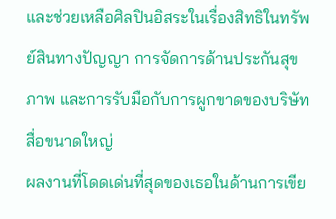และช่วยเหลือศิลปินอิสระในเรื่องสิทธิในทรัพย์สินทางปัญญา การจัดการด้านประกันสุขภาพ และการรับมือกับการผูกขาดของบริษัทสื่อขนาดใหญ่
ผลงานที่โดดเด่นที่สุดของเธอในด้านการเขีย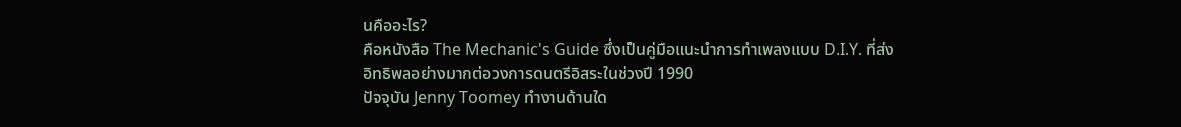นคืออะไร?
คือหนังสือ The Mechanic's Guide ซึ่งเป็นคู่มือแนะนำการทำเพลงแบบ D.I.Y. ที่ส่งอิทธิพลอย่างมากต่อวงการดนตรีอิสระในช่วงปี 1990
ปัจจุบัน Jenny Toomey ทำงานด้านใด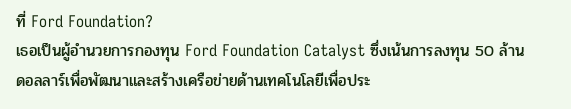ที่ Ford Foundation?
เธอเป็นผู้อำนวยการกองทุน Ford Foundation Catalyst ซึ่งเน้นการลงทุน 50 ล้านดอลลาร์เพื่อพัฒนาและสร้างเครือข่ายด้านเทคโนโลยีเพื่อประ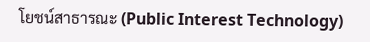โยชน์สาธารณะ (Public Interest Technology)